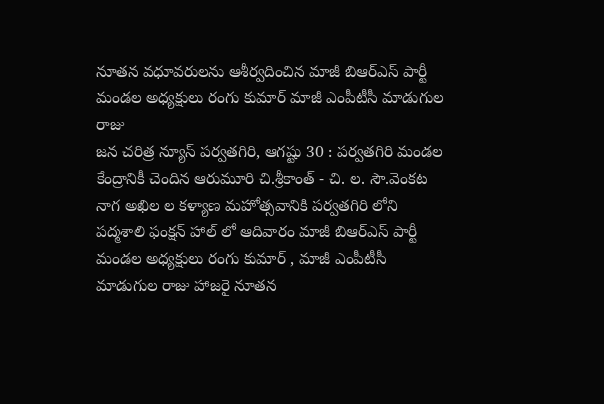నూతన వధూవరులను ఆశీర్వదించిన మాజీ బిఆర్ఎస్ పార్టీ మండల అధ్యక్షులు రంగు కుమార్ మాజీ ఎంపీటీసీ మాడుగుల రాజు
జన చరిత్ర న్యూస్ పర్వతగిరి, ఆగష్టు 30 : పర్వతగిరి మండల కేంద్రానికీ చెందిన ఆరుమూరి చి.శ్రీకాంత్ - చి. ల. సౌ.వెంకట నాగ అఖిల ల కళ్యాణ మహోత్సవానికి పర్వతగిరి లోని పద్మశాలి ఫంక్షన్ హాల్ లో ఆదివారం మాజీ బిఆర్ఎస్ పార్టీ మండల అధ్యక్షులు రంగు కుమార్ , మాజీ ఎంపీటీసీ మాడుగుల రాజు హాజరై నూతన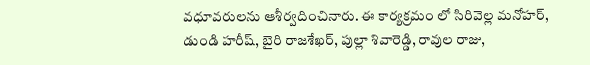వధూవరులను ఆశీర్వదించినారు. ఈ కార్యక్రమం లో సిరివెల్ల మనోహర్, డుండి హరీష్, బైరి రాజశేఖర్, పుల్లా శివారెడ్డి, రావుల రాజు,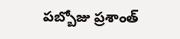పబ్బోజు ప్రశాంత్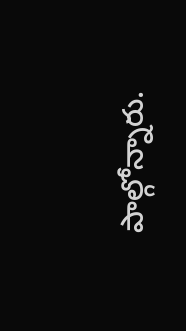పాల్గోన్నారు.